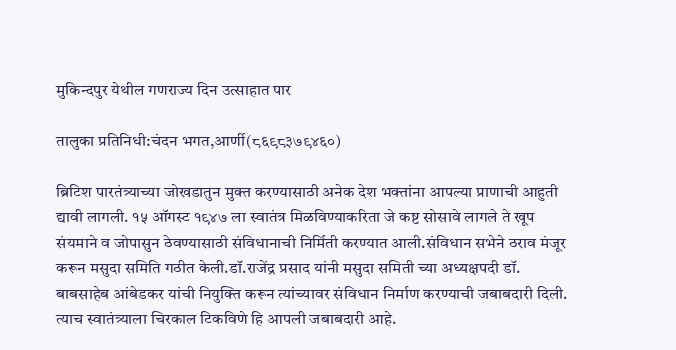मुकिन्दपुर येथील गणराज्य दिन उत्साहात पार

तालुका प्रतिनिधी:चंदन भगत,आर्णी(८६९८३७९४६०)

ब्रिटिश पारतंत्र्याच्या जोखडातुन मुक्त करण्यासाठी अनेक देश भक्तांना आपल्या प्राणाची आहुती द्यावी लागली. १५ ऑगस्ट १९४७ ला स्वातंत्र मिळविण्याकरिता जे कष्ट सोसावे लागले ते खूप संयमाने व जोपासुन ठेवण्यासाठी संविधानाची निर्मिती करण्यात आली.संविधान सभेने ठराव मंजूर करून मसुदा समिति गठीत केली.डॉ.राजेंद्र प्रसाद यांनी मसुदा समिती च्या अध्यक्षपदी डॉ. बाबसाहेब आंबेडकर यांची नियुक्ति करून त्यांच्यावर संविधान निर्माण करण्याची जबाबदारी दिली. त्याच स्वातंत्र्याला चिरकाल टिकविणे हि आपली जबाबदारी आहे.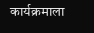कार्यक्रमाला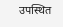उपस्थित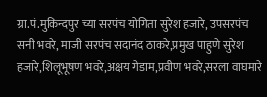ग्रा.पं.मुकिन्दपुर च्या सरपंच योगिता सुरेश हजारे, उपसरपंच सनी भवरे, माजी सरपंच सदानंद ठाकरे,प्रमुख पाहुणे सुरेश हजारे,शिलूभूषण भवरे,अक्षय गेडाम,प्रवीण भवरे,सरला वाघमारे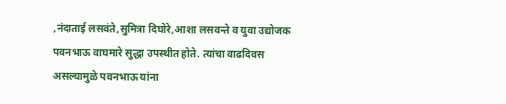,नंदाताई लसवंते,सुमित्रा दिघोरे,आशा लसवन्ते व युवा उद्योजक पवनभाऊ वाघमारे सुद्धा उपस्थीत होते. त्यांचा वाढदिवस असल्यामुळे पवनभाऊ यांना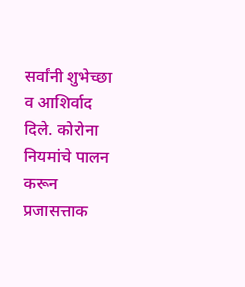सर्वांनी शुभेच्छा व आशिर्वाद दिले. कोरोना नियमांचे पालन करून प्रजासत्ताक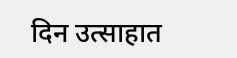दिन उत्साहात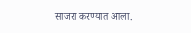साजरा करण्यात आला.